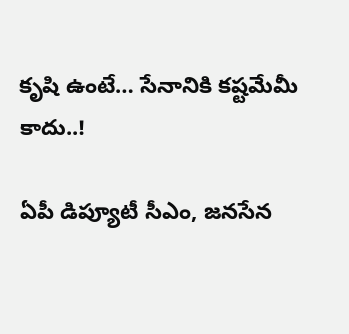కృషి ఉంటే… సేనానికి క‌ష్ట‌మేమీ కాదు..!

ఏపీ డిప్యూటీ సీఎం, జ‌న‌సేన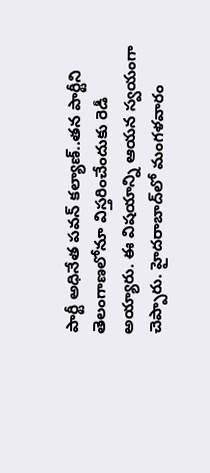పార్టీ అధినేత‌ ప‌వ‌న్ క‌ల్యాణ్‌..త‌న పార్టీని తెలంగాణ‌లోనూ విస్త‌రించేందుకు రెడీ అయ్యారు. ఈ విష‌యాన్ని ఆయ‌న స్వ‌యంగా చెప్పారు. హైద‌రాబాద్‌లో మంగ‌ళ‌వారం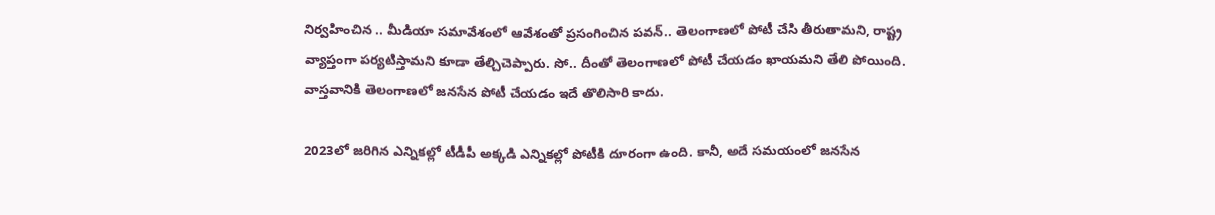నిర్వ‌హించిన .. మీడియా స‌మావేశంలో ఆవేశంతో ప్ర‌సంగించిన ప‌వ‌న్‌.. తెలంగాణ‌లో పోటీ చేసి తీరుతామ‌ని, రాష్ట్ర వ్యాప్తంగా ప‌ర్య‌టిస్తామ‌ని కూడా తేల్చిచెప్పారు. సో.. దీంతో తెలంగాణ‌లో పోటీ చేయ‌డం ఖాయ‌మ‌ని తేలి పోయింది. వాస్త‌వానికి తెలంగాణలో జ‌న‌సేన పోటీ చేయ‌డం ఇదే తొలిసారి కాదు.

2023లో జ‌రిగిన ఎన్నిక‌ల్లో టీడీపీ అక్క‌డి ఎన్నిక‌ల్లో పోటీకి దూరంగా ఉంది. కానీ, అదే స‌మ‌యంలో జ‌న‌సేన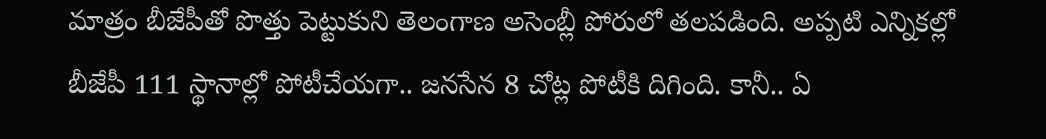మాత్రం బీజేపీతో పొత్తు పెట్టుకుని తెలంగాణ అసెంబ్లీ పోరులో త‌ల‌ప‌డింది. అప్ప‌టి ఎన్నిక‌ల్లో బీజేపీ 111 స్థానాల్లో పోటీచేయ‌గా.. జ‌న‌సేన 8 చోట్ల పోటీకి దిగింది. కానీ.. ఏ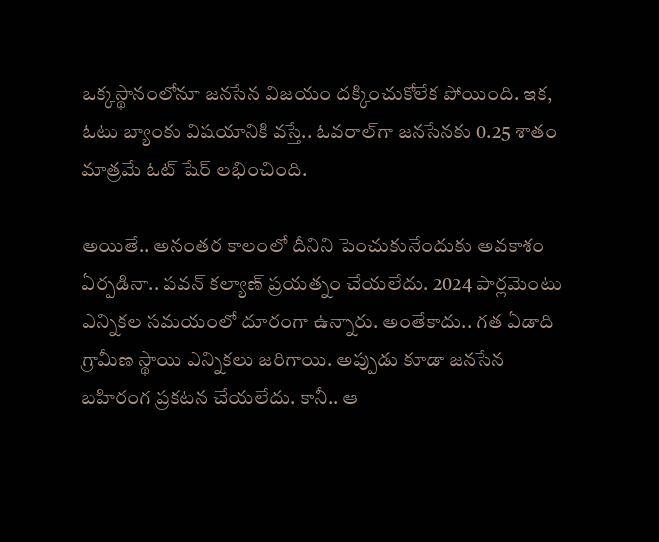ఒక్క‌స్థానంలోనూ జ‌న‌సేన విజ‌యం ద‌క్కించుకోలేక పోయింది. ఇక‌, ఓటు బ్యాంకు విష‌యానికి వ‌స్తే.. ఓవ‌రాల్‌గా జ‌న‌సేన‌కు 0.25 శాతం మాత్ర‌మే ఓట్ షేర్ ల‌భించింది.

అయితే.. అనంత‌ర కాలంలో దీనిని పెంచుకునేందుకు అవ‌కాశం ఏర్ప‌డినా.. ప‌వ‌న్ క‌ల్యాణ్ ప్ర‌య‌త్నం చేయ‌లేదు. 2024 పార్ల‌మెంటు ఎన్నిక‌ల స‌మ‌యంలో దూరంగా ఉన్నారు. అంతేకాదు.. గ‌త ఏడాది గ్రామీణ స్థాయి ఎన్నిక‌లు జ‌రిగాయి. అప్పుడు కూడా జ‌న‌సేన బ‌హిరంగ ప్ర‌క‌ట‌న చేయ‌లేదు. కానీ.. ఆ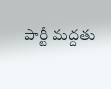పార్టీ మ‌ద్ద‌తు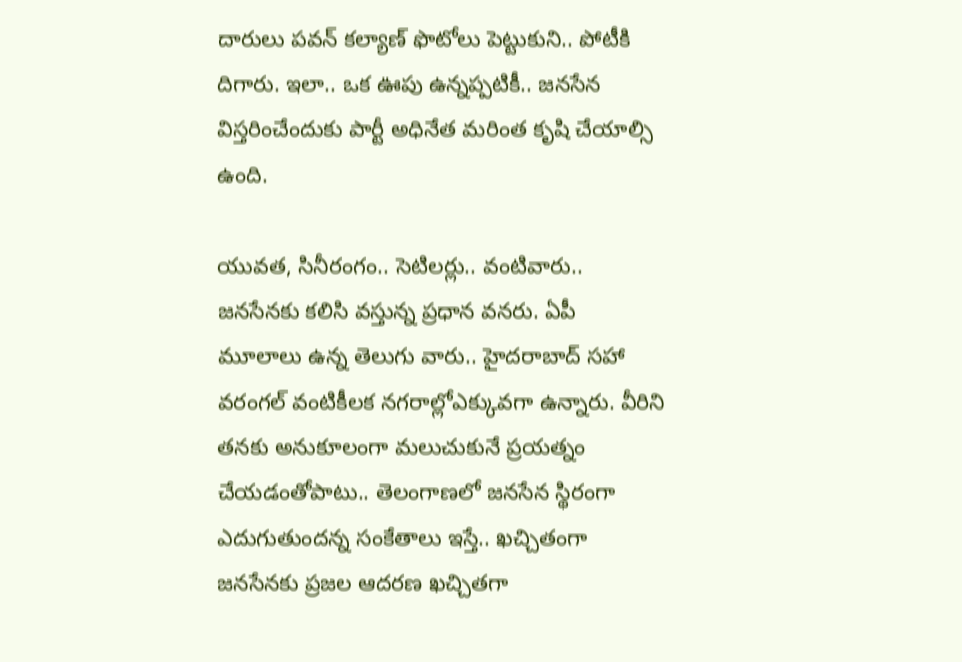దారులు ప‌వ‌న్ క‌ల్యాణ్ ఫొటోలు పెట్టుకుని.. పోటీకి దిగారు. ఇలా.. ఒక ఊపు ఉన్న‌ప్ప‌టికీ.. జ‌న‌సేన విస్త‌రించేందుకు పార్టీ అధినేత మ‌రింత కృషి చేయాల్సి ఉంది.

యువ‌త‌, సినీరంగం.. సెటిల‌ర్లు.. వంటివారు.. జ‌న‌సేన‌కు క‌లిసి వ‌స్తున్న ప్ర‌ధాన వ‌న‌రు. ఏపీ మూలాలు ఉన్న తెలుగు వారు.. హైద‌రాబాద్ స‌హా వ‌రంగ‌ల్ వంటికీల‌క న‌గ‌రాల్లోఎక్కువ‌గా ఉన్నారు. వీరిని త‌న‌కు అనుకూలంగా మ‌లుచుకునే ప్ర‌య‌త్నం చేయ‌డంతోపాటు.. తెలంగాణ‌లో జ‌న‌సేన స్థిరంగా ఎదుగుతుంద‌న్న సంకేతాలు ఇస్తే.. ఖ‌చ్చితంగా జ‌న‌సేన‌కు ప్ర‌జ‌ల ఆద‌ర‌ణ ఖ‌చ్చిత‌గా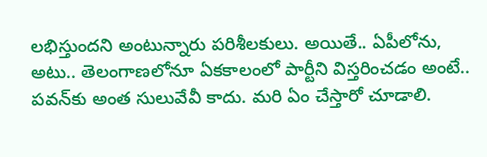ల‌భిస్తుంద‌ని అంటున్నారు ప‌రిశీల‌కులు. అయితే.. ఏపీలోను, అటు.. తెలంగాణ‌లోనూ ఏక‌కాలంలో పార్టీని విస్త‌రించ‌డం అంటే.. ప‌వ‌న్‌కు అంత సులువేవీ కాదు. మ‌రి ఏం చేస్తారో చూడాలి.